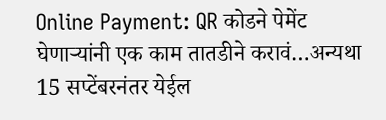Online Payment: QR कोडने पेमेंट घेणाऱ्यांनी एक काम तातडीने करावं…अन्यथा 15 सप्टेंबरनंतर येईल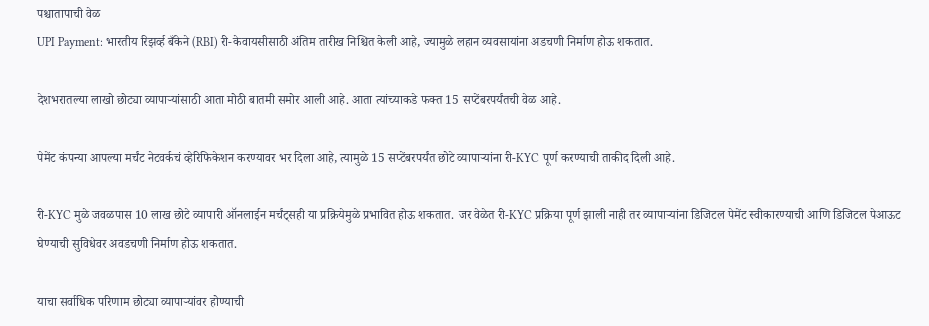पश्चातापाची वेळ
UPI Payment: भारतीय रिझर्व्ह बँकेने (RBI) री-केवायसीसाठी अंतिम तारीख निश्चित केली आहे, ज्यामुळे लहान व्यवसायांना अडचणी निर्माण होऊ शकतात.

देशभरातल्या लाखो छोट्या व्यापाऱ्यांसाठी आता मोठी बातमी समोर आली आहे. आता त्यांच्याकडे फक्त 15 सप्टेंबरपर्यंतची वेळ आहे.

पेमेंट कंपन्या आपल्या मर्चंट नेटवर्कचं व्हेरिफिकेशन करण्यावर भर दिला आहे, त्यामुळे 15 सप्टेंबरपर्यंत छोटे व्यापाऱ्यांना री-KYC पूर्ण करण्याची ताकीद दिली आहे.

री-KYC मुळे जवळपास 10 लाख छोटे व्यापारी ऑनलाईन मर्चंट्सही या प्रक्रियेमुळे प्रभावित होऊ शकतात. जर वेळेत री-KYC प्रक्रिया पूर्ण झाली नाही तर व्यापाऱ्यांना डिजिटल पेमेंट स्वीकारण्याची आणि डिजिटल पेआऊट घेण्याची सुविधेवर अवडचणी निर्माण होऊ शकतात.

याचा सर्वाधिक परिणाम छोट्या व्यापाऱ्यांवर होण्याची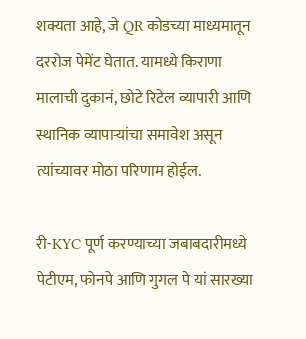शक्यता आहे, जे QR कोडच्या माध्यमातून दररोज पेमेंट घेतात. यामध्ये किराणा मालाची दुकानं, छोटे रिटेल व्यापारी आणि स्थानिक व्यापाऱ्यांचा समावेश असून त्यांच्यावर मोठा परिणाम होईल.

री-KYC पूर्ण करण्याच्या जबाबदारीमध्ये पेटीएम, फोनपे आणि गुगल पे यां सारख्या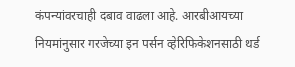कंपन्यांवरचाही दबाव वाढला आहे. आरबीआयच्या नियमांनुसार गरजेच्या इन पर्सन व्हेरिफिकेशनसाठी थर्ड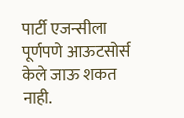पार्टी एजन्सीला पूर्णपणे आऊटसोर्स केले जाऊ शकत नाही.